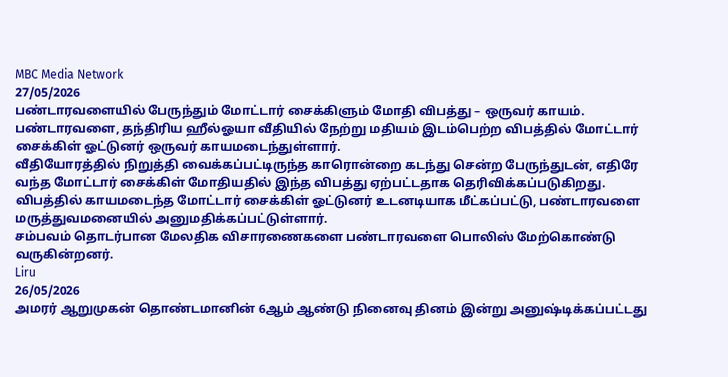MBC Media Network
27/05/2026
பண்டாரவளையில் பேருந்தும் மோட்டார் சைக்கிளும் மோதி விபத்து – ஒருவர் காயம்.
பண்டாரவளை, தந்திரிய ஹீல்ஓயா வீதியில் நேற்று மதியம் இடம்பெற்ற விபத்தில் மோட்டார் சைக்கிள் ஓட்டுனர் ஒருவர் காயமடைந்துள்ளார்.
வீதியோரத்தில் நிறுத்தி வைக்கப்பட்டிருந்த காரொன்றை கடந்து சென்ற பேருந்துடன், எதிரே வந்த மோட்டார் சைக்கிள் மோதியதில் இந்த விபத்து ஏற்பட்டதாக தெரிவிக்கப்படுகிறது.
விபத்தில் காயமடைந்த மோட்டார் சைக்கிள் ஓட்டுனர் உடனடியாக மீட்கப்பட்டு, பண்டாரவளை மருத்துவமனையில் அனுமதிக்கப்பட்டுள்ளார்.
சம்பவம் தொடர்பான மேலதிக விசாரணைகளை பண்டாரவளை பொலிஸ் மேற்கொண்டு வருகின்றனர்.
Liru
26/05/2026
அமரர் ஆறுமுகன் தொண்டமானின் 6ஆம் ஆண்டு நினைவு தினம் இன்று அனுஷ்டிக்கப்பட்டது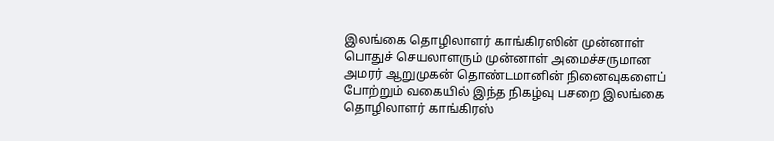இலங்கை தொழிலாளர் காங்கிரஸின் முன்னாள் பொதுச் செயலாளரும் முன்னாள் அமைச்சருமான அமரர் ஆறுமுகன் தொண்டமானின் நினைவுகளைப் போற்றும் வகையில் இந்த நிகழ்வு பசறை இலங்கை தொழிலாளர் காங்கிரஸ்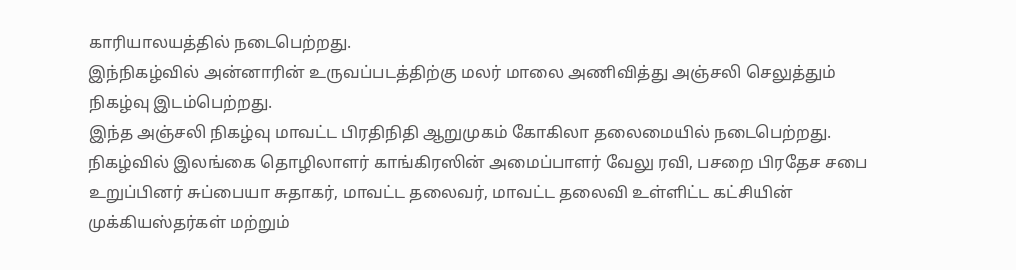காரியாலயத்தில் நடைபெற்றது.
இந்நிகழ்வில் அன்னாரின் உருவப்படத்திற்கு மலர் மாலை அணிவித்து அஞ்சலி செலுத்தும் நிகழ்வு இடம்பெற்றது.
இந்த அஞ்சலி நிகழ்வு மாவட்ட பிரதிநிதி ஆறுமுகம் கோகிலா தலைமையில் நடைபெற்றது.
நிகழ்வில் இலங்கை தொழிலாளர் காங்கிரஸின் அமைப்பாளர் வேலு ரவி, பசறை பிரதேச சபை உறுப்பினர் சுப்பையா சுதாகர், மாவட்ட தலைவர், மாவட்ட தலைவி உள்ளிட்ட கட்சியின் முக்கியஸ்தர்கள் மற்றும்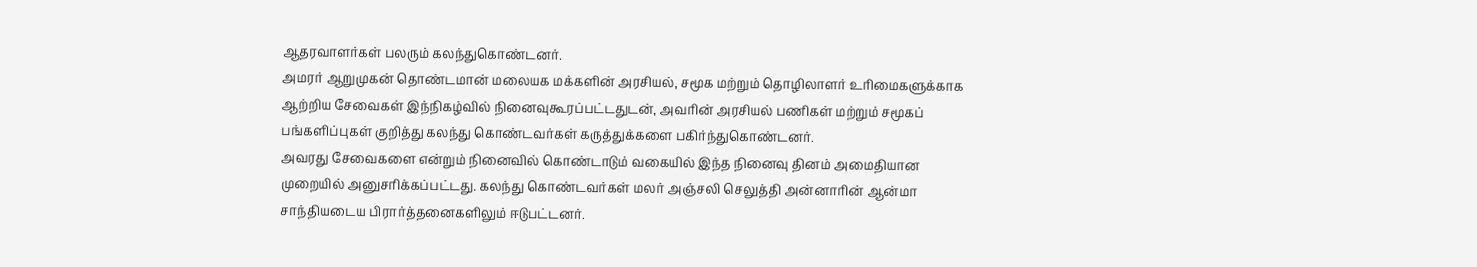ஆதரவாளர்கள் பலரும் கலந்துகொண்டனர்.
அமரர் ஆறுமுகன் தொண்டமான் மலையக மக்களின் அரசியல், சமூக மற்றும் தொழிலாளர் உரிமைகளுக்காக ஆற்றிய சேவைகள் இந்நிகழ்வில் நினைவுகூரப்பட்டதுடன், அவரின் அரசியல் பணிகள் மற்றும் சமூகப் பங்களிப்புகள் குறித்து கலந்து கொண்டவர்கள் கருத்துக்களை பகிர்ந்துகொண்டனர்.
அவரது சேவைகளை என்றும் நினைவில் கொண்டாடும் வகையில் இந்த நினைவு தினம் அமைதியான முறையில் அனுசரிக்கப்பட்டது. கலந்து கொண்டவர்கள் மலர் அஞ்சலி செலுத்தி அன்னாரின் ஆன்மா சாந்தியடைய பிரார்த்தனைகளிலும் ஈடுபட்டனர்.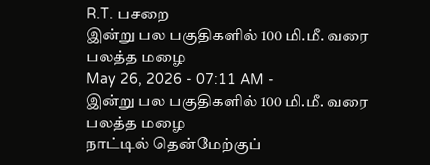R.T. பசறை
இன்று பல பகுதிகளில் 100 மி.மீ. வரை பலத்த மழை
May 26, 2026 - 07:11 AM -
இன்று பல பகுதிகளில் 100 மி.மீ. வரை பலத்த மழை
நாட்டில் தென்மேற்குப்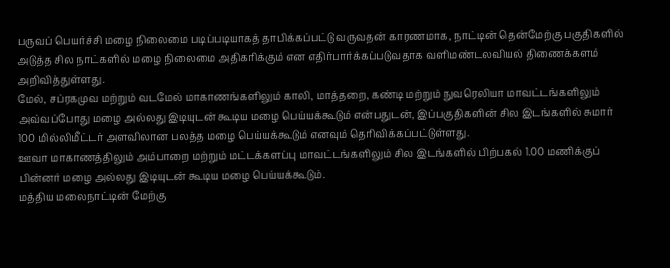பருவப் பெயர்ச்சி மழை நிலைமை படிப்படியாகத் தாபிக்கப்பட்டு வருவதன் காரணமாக, நாட்டின் தென்மேற்கு பகுதிகளில் அடுத்த சில நாட்களில் மழை நிலைமை அதிகரிக்கும் என எதிர்பார்க்கப்படுவதாக வளிமண்டலவியல் திணைக்களம் அறிவித்துள்ளது.
மேல், சப்ரகமுவ மற்றும் வடமேல் மாகாணங்களிலும் காலி, மாத்தறை, கண்டி மற்றும் நுவரெலியா மாவட்டங்களிலும் அவ்வப்போது மழை அல்லது இடியுடன் கூடிய மழை பெய்யக்கூடும் என்பதுடன், இப்பகுதிகளின் சில இடங்களில் சுமார் 100 மில்லிமீட்டர் அளவிலான பலத்த மழை பெய்யக்கூடும் எனவும் தெரிவிக்கப்பட்டுள்ளது.
ஊவா மாகாணத்திலும் அம்பாறை மற்றும் மட்டக்களப்பு மாவட்டங்களிலும் சில இடங்களில் பிற்பகல் 1.00 மணிக்குப் பின்னர் மழை அல்லது இடியுடன் கூடிய மழை பெய்யக்கூடும்.
மத்திய மலைநாட்டின் மேற்கு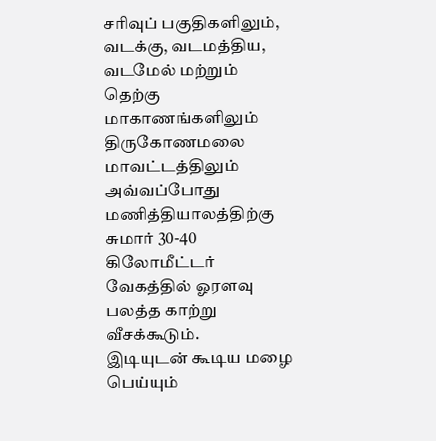சரிவுப் பகுதிகளிலும், வடக்கு, வடமத்திய, வடமேல் மற்றும் தெற்கு மாகாணங்களிலும் திருகோணமலை மாவட்டத்திலும் அவ்வப்போது மணித்தியாலத்திற்கு சுமார் 30-40 கிலோமீட்டர் வேகத்தில் ஓரளவு பலத்த காற்று வீசக்கூடும்.
இடியுடன் கூடிய மழை பெய்யும்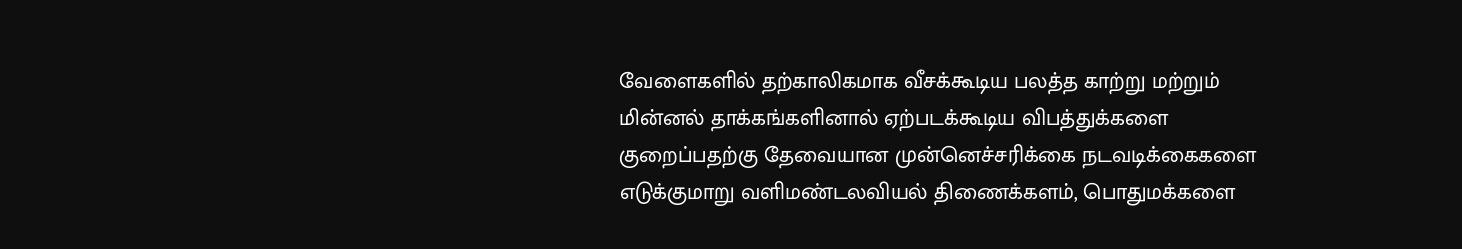வேளைகளில் தற்காலிகமாக வீசக்கூடிய பலத்த காற்று மற்றும் மின்னல் தாக்கங்களினால் ஏற்படக்கூடிய விபத்துக்களை குறைப்பதற்கு தேவையான முன்னெச்சரிக்கை நடவடிக்கைகளை எடுக்குமாறு வளிமண்டலவியல் திணைக்களம், பொதுமக்களை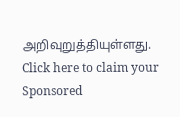அறிவுறுத்தியுள்ளது.
Click here to claim your Sponsored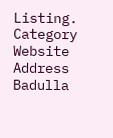Listing.
Category
Website
Address
Badulla